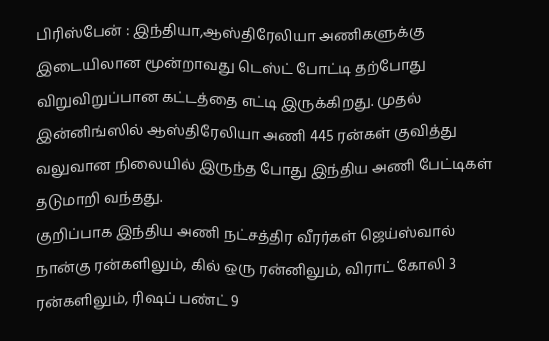பிரிஸ்பேன் : இந்தியா,ஆஸ்திரேலியா அணிகளுக்கு இடையிலான மூன்றாவது டெஸ்ட் போட்டி தற்போது விறுவிறுப்பான கட்டத்தை எட்டி இருக்கிறது. முதல் இன்னிங்ஸில் ஆஸ்திரேலியா அணி 445 ரன்கள் குவித்து வலுவான நிலையில் இருந்த போது இந்திய அணி பேட்டிகள் தடுமாறி வந்தது.
குறிப்பாக இந்திய அணி நட்சத்திர வீரர்கள் ஜெய்ஸ்வால் நான்கு ரன்களிலும், கில் ஒரு ரன்னிலும், விராட் கோலி 3 ரன்களிலும், ரிஷப் பண்ட் 9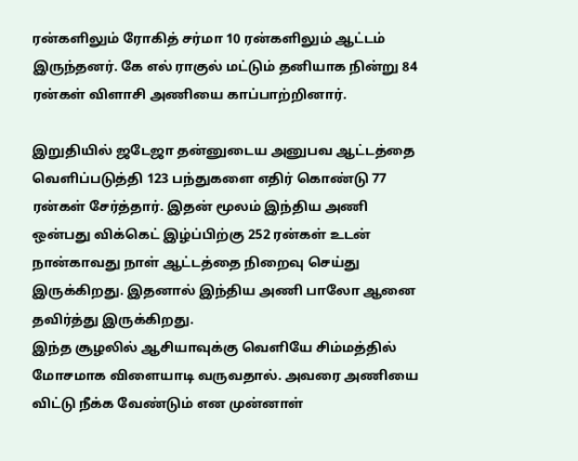ரன்களிலும் ரோகித் சர்மா 10 ரன்களிலும் ஆட்டம் இருந்தனர். கே எல் ராகுல் மட்டும் தனியாக நின்று 84 ரன்கள் விளாசி அணியை காப்பாற்றினார்.

இறுதியில் ஜடேஜா தன்னுடைய அனுபவ ஆட்டத்தை வெளிப்படுத்தி 123 பந்துகளை எதிர் கொண்டு 77 ரன்கள் சேர்த்தார். இதன் மூலம் இந்திய அணி ஒன்பது விக்கெட் இழ்ப்பிற்கு 252 ரன்கள் உடன் நான்காவது நாள் ஆட்டத்தை நிறைவு செய்து இருக்கிறது. இதனால் இந்திய அணி பாலோ ஆனை தவிர்த்து இருக்கிறது.
இந்த சூழலில் ஆசியாவுக்கு வெளியே சிம்மத்தில் மோசமாக விளையாடி வருவதால். அவரை அணியை விட்டு நீக்க வேண்டும் என முன்னாள்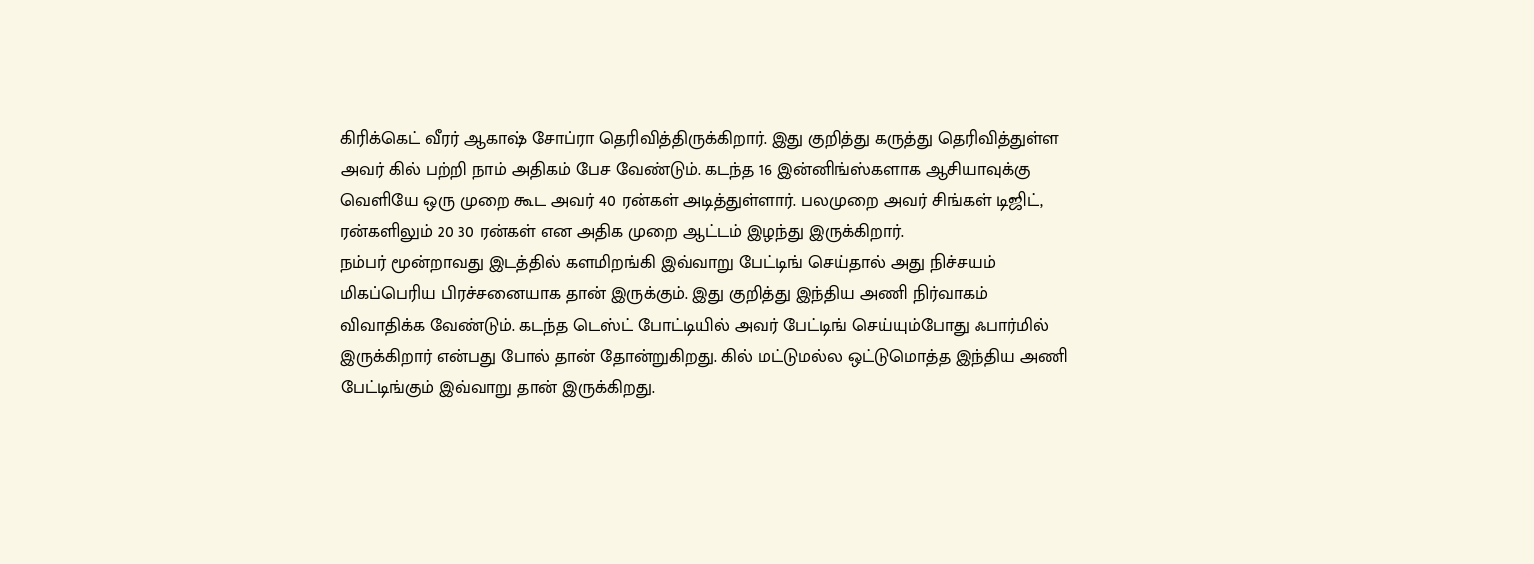கிரிக்கெட் வீரர் ஆகாஷ் சோப்ரா தெரிவித்திருக்கிறார். இது குறித்து கருத்து தெரிவித்துள்ள அவர் கில் பற்றி நாம் அதிகம் பேச வேண்டும். கடந்த 16 இன்னிங்ஸ்களாக ஆசியாவுக்கு வெளியே ஒரு முறை கூட அவர் 40 ரன்கள் அடித்துள்ளார். பலமுறை அவர் சிங்கள் டிஜிட், ரன்களிலும் 20 30 ரன்கள் என அதிக முறை ஆட்டம் இழந்து இருக்கிறார்.
நம்பர் மூன்றாவது இடத்தில் களமிறங்கி இவ்வாறு பேட்டிங் செய்தால் அது நிச்சயம் மிகப்பெரிய பிரச்சனையாக தான் இருக்கும். இது குறித்து இந்திய அணி நிர்வாகம் விவாதிக்க வேண்டும். கடந்த டெஸ்ட் போட்டியில் அவர் பேட்டிங் செய்யும்போது ஃபார்மில் இருக்கிறார் என்பது போல் தான் தோன்றுகிறது. கில் மட்டுமல்ல ஒட்டுமொத்த இந்திய அணி பேட்டிங்கும் இவ்வாறு தான் இருக்கிறது.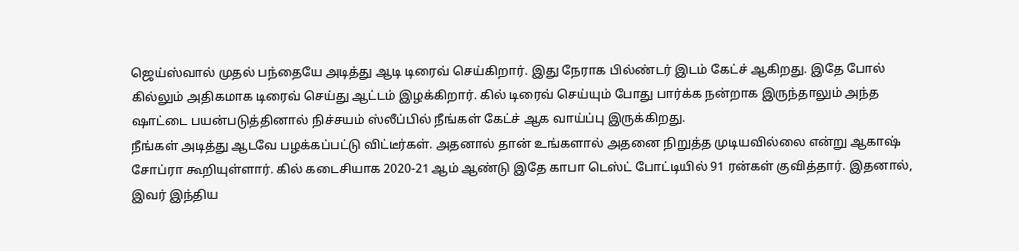ஜெய்ஸ்வால் முதல் பந்தையே அடித்து ஆடி டிரைவ் செய்கிறார். இது நேராக பில்ண்டர் இடம் கேட்ச் ஆகிறது. இதே போல் கில்லும் அதிகமாக டிரைவ் செய்து ஆட்டம் இழக்கிறார். கில் டிரைவ் செய்யும் போது பார்க்க நன்றாக இருந்தாலும் அந்த ஷாட்டை பயன்படுத்தினால் நிச்சயம் ஸ்லீப்பில் நீங்கள் கேட்ச் ஆக வாய்ப்பு இருக்கிறது.
நீங்கள் அடித்து ஆடவே பழக்கப்பட்டு விட்டீர்கள். அதனால் தான் உங்களால் அதனை நிறுத்த முடியவில்லை என்று ஆகாஷ் சோப்ரா கூறியுள்ளார். கில் கடைசியாக 2020-21 ஆம் ஆண்டு இதே காபா டெஸ்ட் போட்டியில் 91 ரன்கள் குவித்தார். இதனால், இவர் இந்திய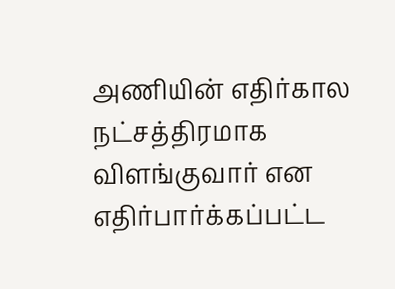அணியின் எதிர்கால நட்சத்திரமாக விளங்குவார் என எதிர்பார்க்கப்பட்ட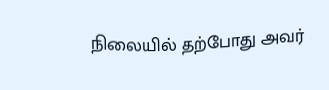நிலையில் தற்போது அவர்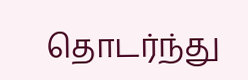தொடர்ந்து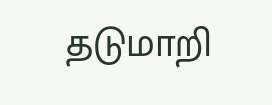தடுமாறி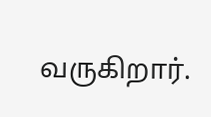வருகிறார்.